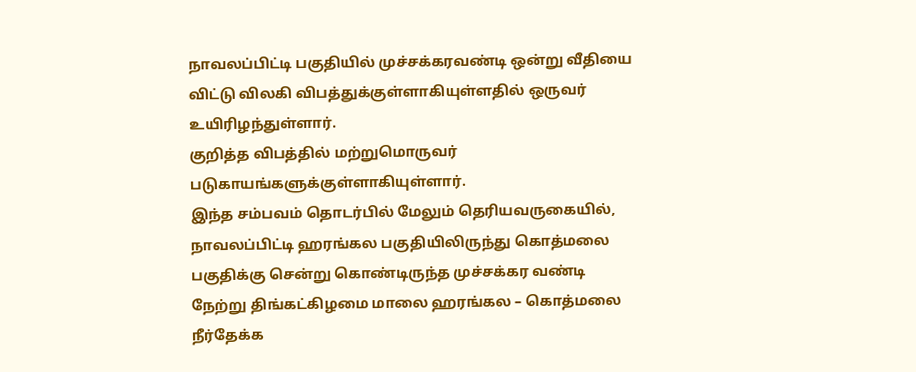நாவலப்பிட்டி பகுதியில் முச்சக்கரவண்டி ஒன்று வீதியை விட்டு விலகி விபத்துக்குள்ளாகியுள்ளதில் ஒருவர் உயிரிழந்துள்ளார்.
குறித்த விபத்தில் மற்றுமொருவர் படுகாயங்களுக்குள்ளாகியுள்ளார்.
இந்த சம்பவம் தொடர்பில் மேலும் தெரியவருகையில்,
நாவலப்பிட்டி ஹரங்கல பகுதியிலிருந்து கொத்மலை பகுதிக்கு சென்று கொண்டிருந்த முச்சக்கர வண்டி நேற்று திங்கட்கிழமை மாலை ஹரங்கல – கொத்மலை நீர்தேக்க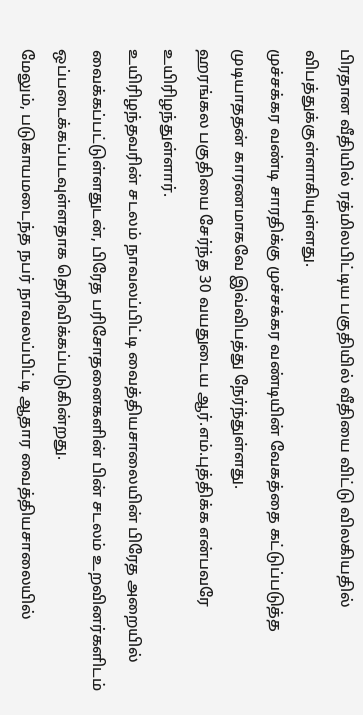பிரதான வீதியில் ரத்மிலபிட்டிய பகுதியில் வீதியை விட்டு விலகியதில் விபத்துக்குள்ளாகியுள்ளது.
முச்சக்கர வண்டி சாரதிக்கு முச்சக்கர வண்டியின் வேகத்தை கட்டுப்படுத்த முடியாததன் காரணமாகவே இவ்விபத்து நேர்ந்துள்ளது.
ஹரங்கல பகுதியை சேர்ந்த 30 வயதுடைய ஆர்.எம்.புத்திக்க என்பவரே உயிரிழந்துள்ளார்.
உயிரிழந்தவரின் சடலம் நாவலப்பிட்டி வைத்தியசாலையின் பிரேத அறையில் வைக்கப்பட்டுள்ளதுடன், பிரேத பரிசோதனைகளின் பின் சடலம் உறவினர்களிடம் ஒப்படைக்கப்படவுள்ளதாக தெரிவிக்கப்படுகின்றது.
மேலும், படுகாயமடைந்த நபர் நாவலப்பிட்டி ஆதார வைத்தியசாலையில்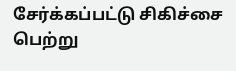சேர்க்கப்பட்டு சிகிச்சை பெற்று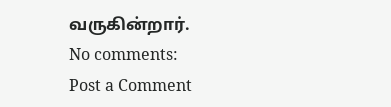வருகின்றார்.
No comments:
Post a Comment